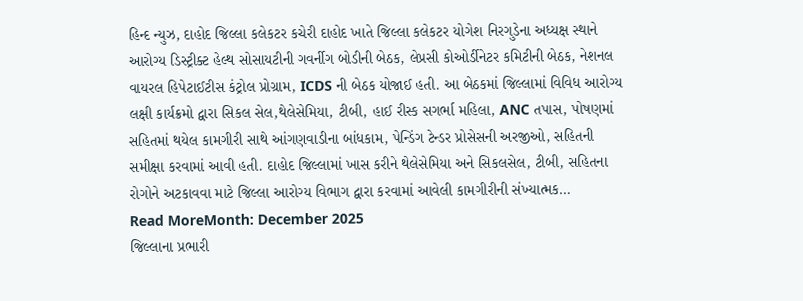હિન્દ ન્યુઝ, દાહોદ જિલ્લા કલેકટર કચેરી દાહોદ ખાતે જિલ્લા કલેકટર યોગેશ નિરગુડેના અધ્યક્ષ સ્થાને આરોગ્ય ડિસ્ટ્રીક્ટ હેલ્થ સોસાયટીની ગવર્નીગ બોડીની બેઠક, લેપ્રસી કોઓર્ડીનેટર કમિટીની બેઠક, નેશનલ વાયરલ હિપેટાઈટીસ કંટ્રોલ પ્રોગ્રામ, ICDS ની બેઠક યોજાઈ હતી. આ બેઠકમાં જિલ્લામાં વિવિધ આરોગ્ય લક્ષી કાર્યક્રમો દ્વારા સિકલ સેલ,થેલેસેમિયા, ટીબી, હાઈ રીસ્ક સગર્ભા મહિલા, ANC તપાસ, પોષણમાં સહિતમાં થયેલ કામગીરી સાથે આંગણવાડીના બાંધકામ, પેન્ડિંગ ટેન્ડર પ્રોસેસની અરજીઓ, સહિતની સમીક્ષા કરવામાં આવી હતી. દાહોદ જિલ્લામાં ખાસ કરીને થેલેસેમિયા અને સિકલસેલ, ટીબી, સહિતના રોગોને અટકાવવા માટે જિલ્લા આરોગ્ય વિભાગ દ્વારા કરવામાં આવેલી કામગીરીની સંખ્યાત્મક…
Read MoreMonth: December 2025
જિલ્લાના પ્રભારી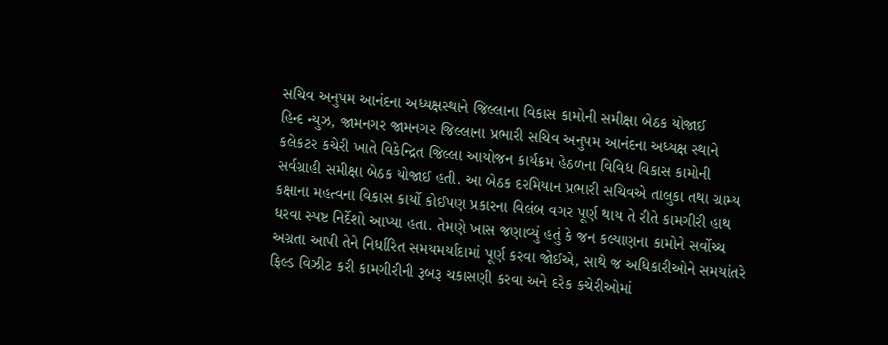સચિવ અનુપમ આનંદના અધ્યક્ષસ્થાને જિલ્લાના વિકાસ કામોની સમીક્ષા બેઠક યોજાઈ
હિન્દ ન્યુઝ, જામનગર જામનગર જિલ્લાના પ્રભારી સચિવ અનુપમ આનંદના અધ્યક્ષ સ્થાને કલેકટર કચેરી ખાતે વિકેન્દ્રિત જિલ્લા આયોજન કાર્યક્રમ હેઠળના વિવિધ વિકાસ કામોની સર્વગ્રાહી સમીક્ષા બેઠક યોજાઈ હતી. આ બેઠક દરમિયાન પ્રભારી સચિવએ તાલુકા તથા ગ્રામ્ય કક્ષાના મહત્વના વિકાસ કાર્યો કોઈપણ પ્રકારના વિલંબ વગર પૂર્ણ થાય તે રીતે કામગીરી હાથ ધરવા સ્પષ્ટ નિર્દેશો આપ્યા હતા. તેમણે ખાસ જણાવ્યું હતું કે જન કલ્યાણના કામોને સર્વોચ્ચ અગ્રતા આપી તેને નિર્ધારિત સમયમર્યાદામાં પૂર્ણ કરવા જોઈએ, સાથે જ અધિકારીઓને સમયાંતરે ફિલ્ડ વિઝીટ કરી કામગીરીની રૂબરૂ ચકાસણી કરવા અને દરેક કચેરીઓમાં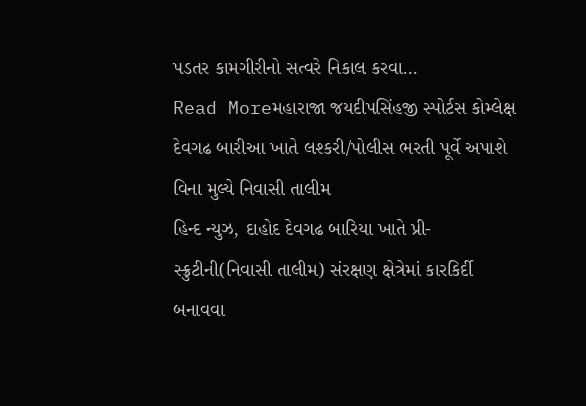પડતર કામગીરીનો સત્વરે નિકાલ કરવા…
Read Moreમહારાજા જયદીપસિંહજી સ્પોર્ટસ કોમ્લેક્ષ દેવગઢ બારીઆ ખાતે લશ્કરી/પોલીસ ભરતી પૂર્વે અપાશે વિના મુલ્યે નિવાસી તાલીમ
હિન્દ ન્યુઝ, દાહોદ દેવગઢ બારિયા ખાતે પ્રી-સ્ક્રુટીની(નિવાસી તાલીમ) સંરક્ષણ ક્ષેત્રેમાં કારકિર્દી બનાવવા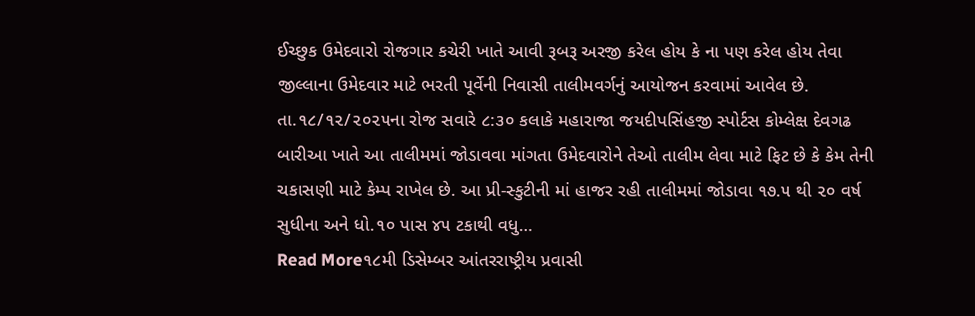ઈચ્છુક ઉમેદવારો રોજગાર કચેરી ખાતે આવી રૂબરૂ અરજી કરેલ હોય કે ના પણ કરેલ હોય તેવા જીલ્લાના ઉમેદવાર માટે ભરતી પૂર્વેની નિવાસી તાલીમવર્ગનું આયોજન કરવામાં આવેલ છે. તા.૧૮/૧૨/૨૦૨૫ના રોજ સવારે ૮:૩૦ કલાકે મહારાજા જયદીપસિંહજી સ્પોર્ટસ કોમ્લેક્ષ દેવગઢ બારીઆ ખાતે આ તાલીમમાં જોડાવવા માંગતા ઉમેદવારોને તેઓ તાલીમ લેવા માટે ફિટ છે કે કેમ તેની ચકાસણી માટે કેમ્પ રાખેલ છે. આ પ્રી-સ્કુટીની માં હાજર રહી તાલીમમાં જોડાવા ૧૭.૫ થી ૨૦ વર્ષ સુધીના અને ધો.૧૦ પાસ ૪૫ ટકાથી વધુ…
Read More૧૮મી ડિસેમ્બર આંતરરાષ્ટ્રીય પ્રવાસી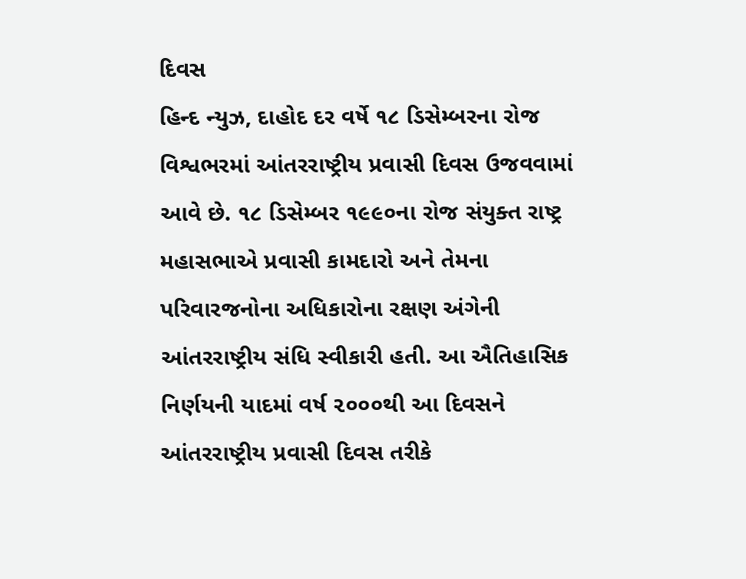દિવસ
હિન્દ ન્યુઝ, દાહોદ દર વર્ષે ૧૮ ડિસેમ્બરના રોજ વિશ્વભરમાં આંતરરાષ્ટ્રીય પ્રવાસી દિવસ ઉજવવામાં આવે છે. ૧૮ ડિસેમ્બર ૧૯૯૦ના રોજ સંયુક્ત રાષ્ટ્ર મહાસભાએ પ્રવાસી કામદારો અને તેમના પરિવારજનોના અધિકારોના રક્ષણ અંગેની આંતરરાષ્ટ્રીય સંધિ સ્વીકારી હતી. આ ઐતિહાસિક નિર્ણયની યાદમાં વર્ષ ૨૦૦૦થી આ દિવસને આંતરરાષ્ટ્રીય પ્રવાસી દિવસ તરીકે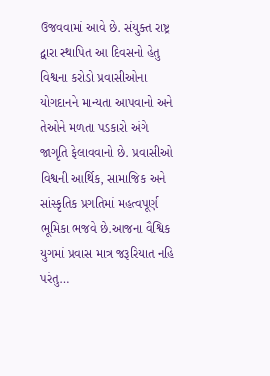ઉજવવામાં આવે છે. સંયુક્ત રાષ્ટ્ર દ્વારા સ્થાપિત આ દિવસનો હેતુ વિશ્વના કરોડો પ્રવાસીઓના યોગદાનને માન્યતા આપવાનો અને તેઓને મળતા પડકારો અંગે જાગૃતિ ફેલાવવાનો છે. પ્રવાસીઓ વિશ્વની આર્થિક, સામાજિક અને સાંસ્કૃતિક પ્રગતિમાં મહત્વપૂર્ણ ભૂમિકા ભજવે છે.આજના વૈશ્વિક યુગમાં પ્રવાસ માત્ર જરૂરિયાત નહિ પરંતુ…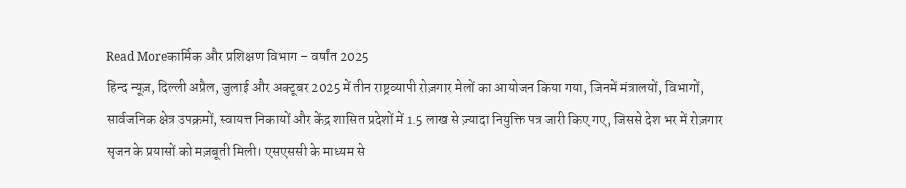Read Moreकार्मिक और प्रशिक्षण विभाग – वर्षांत 2025
हिन्द न्यूज़, दिल्ली अप्रैल, जुलाई और अक्टूबर 2025 में तीन राष्ट्रव्यापी रोज़गार मेलों का आयोजन किया गया, जिनमें मंत्रालयों, विभागों, सार्वजनिक क्षेत्र उपक्रमों, स्वायत्त निकायों और केंद्र शासित प्रदेशों में 1.5 लाख से ज़्यादा नियुक्ति पत्र जारी किए गए, जिससे देश भर में रोज़गार सृजन के प्रयासों को मज़बूती मिली। एसएससी के माध्यम से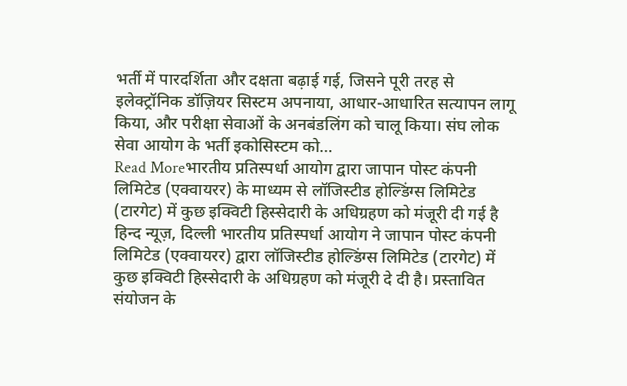भर्ती में पारदर्शिता और दक्षता बढ़ाई गई, जिसने पूरी तरह से इलेक्ट्रॉनिक डॉज़ियर सिस्टम अपनाया, आधार-आधारित सत्यापन लागू किया, और परीक्षा सेवाओं के अनबंडलिंग को चालू किया। संघ लोक सेवा आयोग के भर्ती इकोसिस्टम को…
Read Moreभारतीय प्रतिस्पर्धा आयोग द्वारा जापान पोस्ट कंपनी लिमिटेड (एक्वायरर) के माध्यम से लॉजिस्टीड होल्डिंग्स लिमिटेड (टारगेट) में कुछ इक्विटी हिस्सेदारी के अधिग्रहण को मंजूरी दी गई है
हिन्द न्यूज़, दिल्ली भारतीय प्रतिस्पर्धा आयोग ने जापान पोस्ट कंपनी लिमिटेड (एक्वायरर) द्वारा लॉजिस्टीड होल्डिंग्स लिमिटेड (टारगेट) में कुछ इक्विटी हिस्सेदारी के अधिग्रहण को मंजूरी दे दी है। प्रस्तावित संयोजन के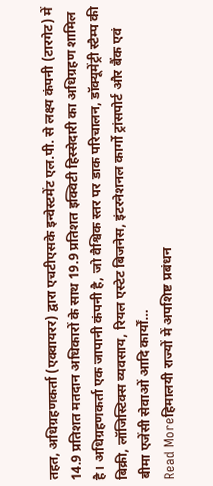तहत, अधिग्रहणकर्ता (एक्वायरर) द्वारा एचटीएसके इन्वेस्टमेंट एल.पी. से लक्ष्य कंपनी (टारगेट) में 14.9 प्रतिशत मतदान अधिकारों के साथ 19.9 प्रतिशत इक्विटी हिस्सेदारी का अधिग्रहण शामिल है। अधिग्रहणकर्ता एक जापानी कंपनी है, जो वैश्विक स्तर पर डाक परिचालन, डॉक्यूमेंट्री स्टैम्प की बिक्री, लॉजिस्टिक्स व्यवसाय, रियल एस्टेट बिजनेस, इंटरनेशनल कार्गो ट्रांसपोर्ट और बैंक एवं बीमा एजेंसी सेवाओं आदि कार्यों…
Read Moreहिमालयी राज्यों में अपशिष्ट प्रबंधन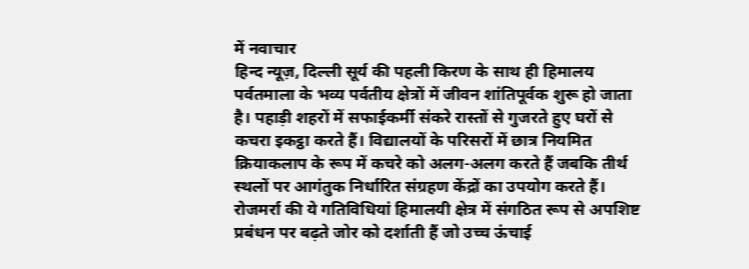में नवाचार
हिन्द न्यूज़, दिल्ली सूर्य की पहली किरण के साथ ही हिमालय पर्वतमाला के भव्य पर्वतीय क्षेत्रों में जीवन शांतिपूर्वक शुरू हो जाता है। पहाड़ी शहरों में सफाईकर्मी संकरे रास्तों से गुजरते हुए घरों से कचरा इकट्ठा करते हैं। विद्यालयों के परिसरों में छात्र नियमित क्रियाकलाप के रूप में कचरे को अलग-अलग करते हैं जबकि तीर्थ स्थलों पर आगंतुक निर्धारित संग्रहण केंद्रों का उपयोग करते हैं। रोजमर्रा की ये गतिविधियां हिमालयी क्षेत्र में संगठित रूप से अपशिष्ट प्रबंधन पर बढ़ते जोर को दर्शाती हैं जो उच्च ऊंचाई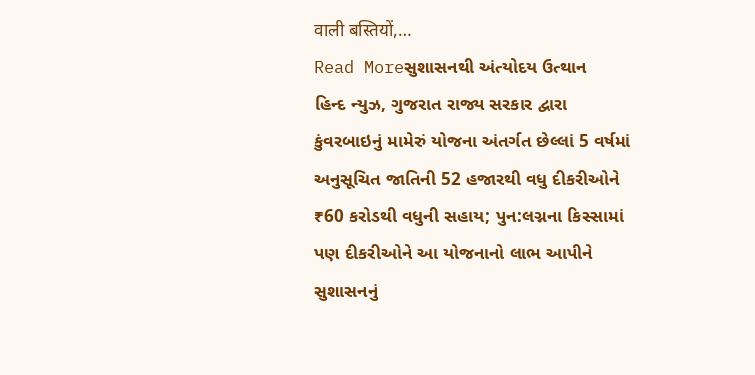वाली बस्तियों,…
Read Moreસુશાસનથી અંત્યોદય ઉત્થાન
હિન્દ ન્યુઝ, ગુજરાત રાજ્ય સરકાર દ્વારા કુંવરબાઇનું મામેરું યોજના અંતર્ગત છેલ્લાં 5 વર્ષમાં અનુસૂચિત જાતિની 52 હજારથી વધુ દીકરીઓને ₹60 કરોડથી વધુની સહાય; પુન:લગ્નના કિસ્સામાં પણ દીકરીઓને આ યોજનાનો લાભ આપીને સુશાસનનું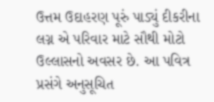ઉત્તમ ઉદાહરણ પૂરું પાડ્યું દીકરીના લગ્ન એ પરિવાર માટે સૌથી મોટો ઉલ્લાસનો અવસર છે. આ પવિત્ર પ્રસંગે અનુસૂચિત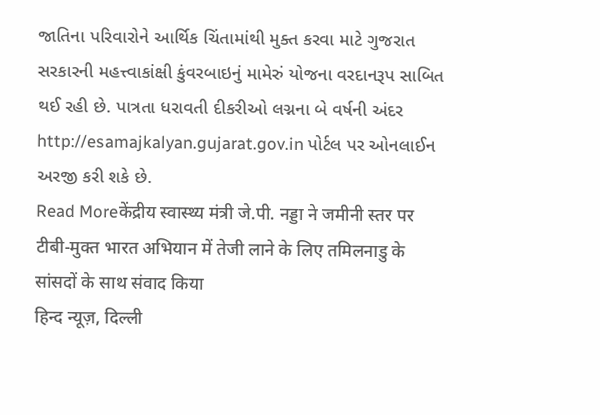જાતિના પરિવારોને આર્થિક ચિંતામાંથી મુક્ત કરવા માટે ગુજરાત સરકારની મહત્ત્વાકાંક્ષી કુંવરબાઇનું મામેરું યોજના વરદાનરૂપ સાબિત થઈ રહી છે. પાત્રતા ધરાવતી દીકરીઓ લગ્નના બે વર્ષની અંદર http://esamajkalyan.gujarat.gov.in પોર્ટલ પર ઓનલાઈન અરજી કરી શકે છે.
Read Moreकेंद्रीय स्वास्थ्य मंत्री जे.पी. नड्डा ने जमीनी स्तर पर टीबी-मुक्त भारत अभियान में तेजी लाने के लिए तमिलनाडु के सांसदों के साथ संवाद किया
हिन्द न्यूज़, दिल्ली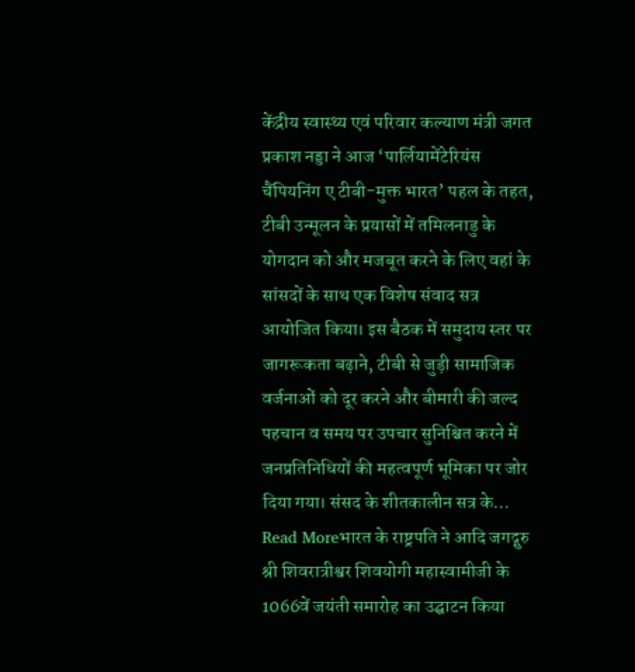केंद्रीय स्वास्थ्य एवं परिवार कल्याण मंत्री जगत प्रकाश नड्डा ने आज ‘पार्लियामेंटेरियंस चैंपियनिंग ए टीबी-मुक्त भारत’ पहल के तहत, टीबी उन्मूलन के प्रयासों में तमिलनाडु के योगदान को और मजबूत करने के लिए वहां के सांसदों के साथ एक विशेष संवाद सत्र आयोजित किया। इस बैठक में समुदाय स्तर पर जागरूकता बढ़ाने, टीबी से जुड़ी सामाजिक वर्जनाओं को दूर करने और बीमारी की जल्द पहचान व समय पर उपचार सुनिश्चित करने में जनप्रतिनिधियों की महत्वपूर्ण भूमिका पर जोर दिया गया। संसद के शीतकालीन सत्र के…
Read Moreभारत के राष्ट्रपति ने आदि जगद्गुरु श्री शिवरात्रीश्वर शिवयोगी महास्वामीजी के 1066वें जयंती समारोह का उद्घाटन किया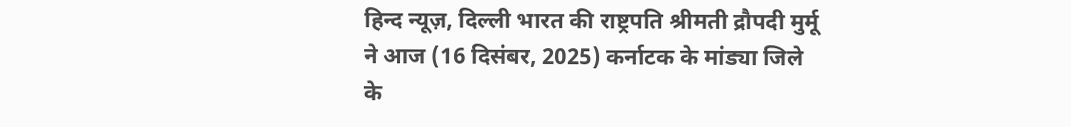हिन्द न्यूज़, दिल्ली भारत की राष्ट्रपति श्रीमती द्रौपदी मुर्मू ने आज (16 दिसंबर, 2025) कर्नाटक के मांड्या जिले के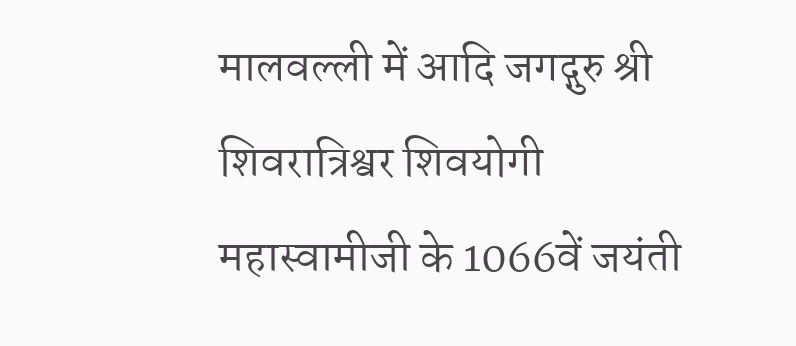मालवल्ली में आदि जगद्गुरु श्री शिवरात्रिश्वर शिवयोगी महास्वामीजी के 1066वें जयंती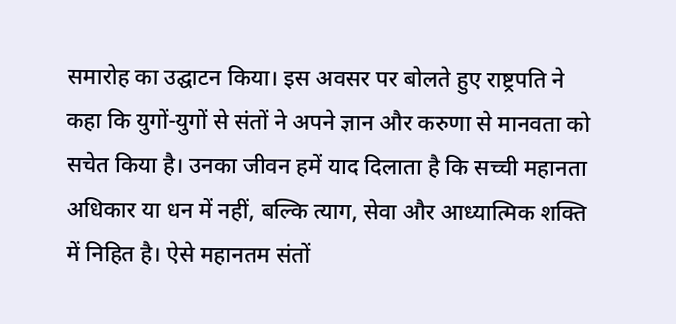समारोह का उद्घाटन किया। इस अवसर पर बोलते हुए राष्ट्रपति ने कहा कि युगों-युगों से संतों ने अपने ज्ञान और करुणा से मानवता को सचेत किया है। उनका जीवन हमें याद दिलाता है कि सच्ची महानता अधिकार या धन में नहीं, बल्कि त्याग, सेवा और आध्यात्मिक शक्ति में निहित है। ऐसे महानतम संतों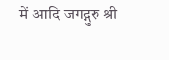में आदि जगद्गुरु श्री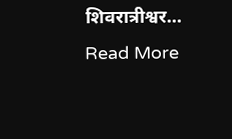शिवरात्रीश्वर…
Read More